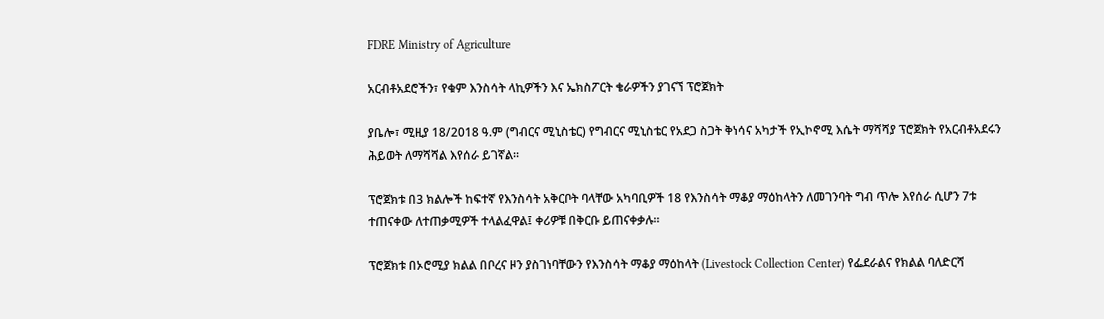FDRE Ministry of Agriculture

አርብቶአደሮችን፣ የቁም እንስሳት ላኪዎችን እና ኤክስፖርት ቄራዎችን ያገናኘ ፕሮጀክት

ያቤሎ፣ ሚዚያ 18/2018 ዓ.ም (ግብርና ሚኒስቴር) የግብርና ሚኒስቴር የአደጋ ስጋት ቅነሳና አካታች የኢኮኖሚ እሴት ማሻሻያ ፕሮጀክት የአርብቶአደሩን ሕይወት ለማሻሻል እየሰራ ይገኛል።

ፕሮጀክቱ በ3 ክልሎች ከፍተኛ የእንስሳት አቅርቦት ባላቸው አካባቢዎች 18 የእንስሳት ማቆያ ማዕከላትን ለመገንባት ግብ ጥሎ እየሰራ ሲሆን 7ቱ ተጠናቀው ለተጠቃሚዎች ተላልፈዋል፤ ቀሪዎቹ በቅርቡ ይጠናቀቃሉ።

ፕሮጀክቱ በኦሮሚያ ክልል በቦረና ዞን ያስገነባቸውን የእንስሳት ማቆያ ማዕከላት (Livestock Collection Center) የፌደራልና የክልል ባለድርሻ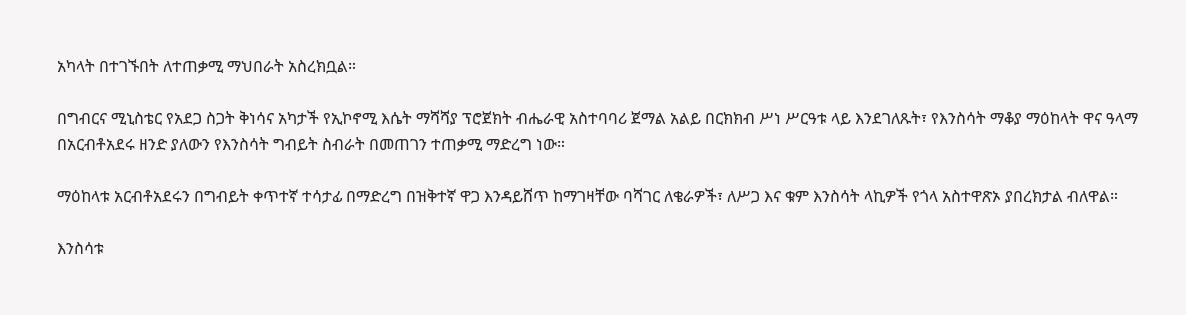አካላት በተገኙበት ለተጠቃሚ ማህበራት አስረክቧል።

በግብርና ሚኒስቴር የአደጋ ስጋት ቅነሳና አካታች የኢኮኖሚ እሴት ማሻሻያ ፕሮጀክት ብሔራዊ አስተባባሪ ጀማል አልይ በርክክብ ሥነ ሥርዓቱ ላይ እንደገለጹት፣ የእንስሳት ማቆያ ማዕከላት ዋና ዓላማ በአርብቶአደሩ ዘንድ ያለውን የእንስሳት ግብይት ስብራት በመጠገን ተጠቃሚ ማድረግ ነው።

ማዕከላቱ አርብቶአደሩን በግብይት ቀጥተኛ ተሳታፊ በማድረግ በዝቅተኛ ዋጋ እንዳይሸጥ ከማገዛቸው ባሻገር ለቄራዎች፣ ለሥጋ እና ቁም እንስሳት ላኪዎች የጎላ አስተዋጽኦ ያበረክታል ብለዋል።

እንስሳቱ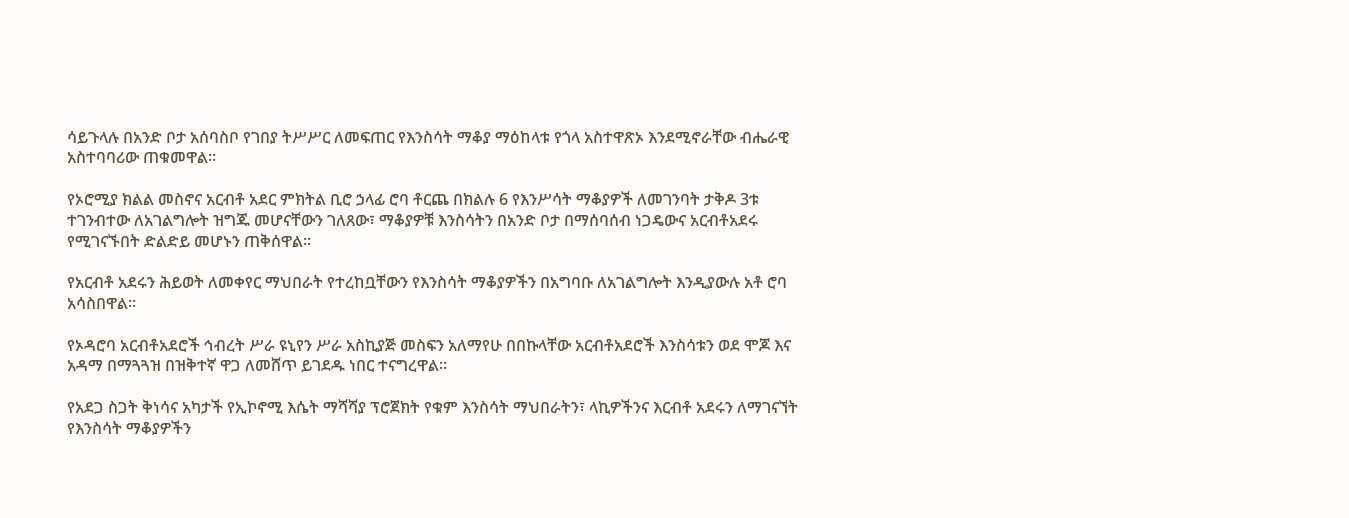ሳይጉላሉ በአንድ ቦታ አሰባስቦ የገበያ ትሥሥር ለመፍጠር የእንስሳት ማቆያ ማዕከላቱ የጎላ አስተዋጽኦ እንደሚኖራቸው ብሔራዊ አስተባባሪው ጠቁመዋል።

የኦሮሚያ ክልል መስኖና አርብቶ አደር ምክትል ቢሮ ኃላፊ ሮባ ቶርጨ በክልሉ 6 የእንሥሳት ማቆያዎች ለመገንባት ታቅዶ 3ቱ ተገንብተው ለአገልግሎት ዝግጁ መሆናቸውን ገለጸው፣ ማቆያዎቹ እንስሳትን በአንድ ቦታ በማሰባሰብ ነጋዴውና አርብቶአደሩ የሚገናኙበት ድልድይ መሆኑን ጠቅሰዋል።

የአርብቶ አደሩን ሕይወት ለመቀየር ማህበራት የተረከቧቸውን የእንስሳት ማቆያዎችን በአግባቡ ለአገልግሎት እንዲያውሉ አቶ ሮባ አሳስበዋል።

የኦዳሮባ አርብቶአደሮች ኅብረት ሥራ ዩኒየን ሥራ አስኪያጅ መስፍን አለማየሁ በበኩላቸው አርብቶአደሮች እንስሳቱን ወደ ሞጆ እና አዳማ በማጓጓዝ በዝቅተኛ ዋጋ ለመሸጥ ይገደዱ ነበር ተናግረዋል።

የአደጋ ስጋት ቅነሳና አካታች የኢኮኖሚ እሴት ማሻሻያ ፕሮጀክት የቁም እንስሳት ማህበራትን፣ ላኪዎችንና እርብቶ አደሩን ለማገናኘት የእንስሳት ማቆያዎችን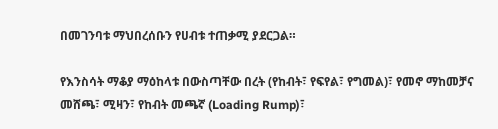በመገንባቱ ማህበረሰቡን የሀብቱ ተጠቃሚ ያደርጋል።

የእንስሳት ማቆያ ማዕከላቱ በውስጣቸው በረት (የከብት፣ የፍየል፣ የግመል)፣ የመኖ ማከመቻና መሸጫ፣ ሚዛን፣ የከብት መጫኛ (Loading Rump)፣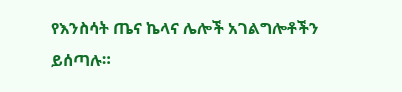የእንስሳት ጤና ኬላና ሌሎች አገልግሎቶችን ይሰጣሉ።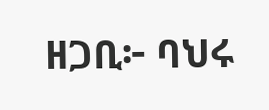ዘጋቢ፦ ባህሩ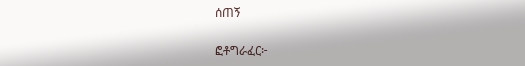ሰጠኝ

ፎቶግራፈር፦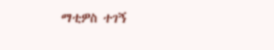ማቲዎስ ተገኝ